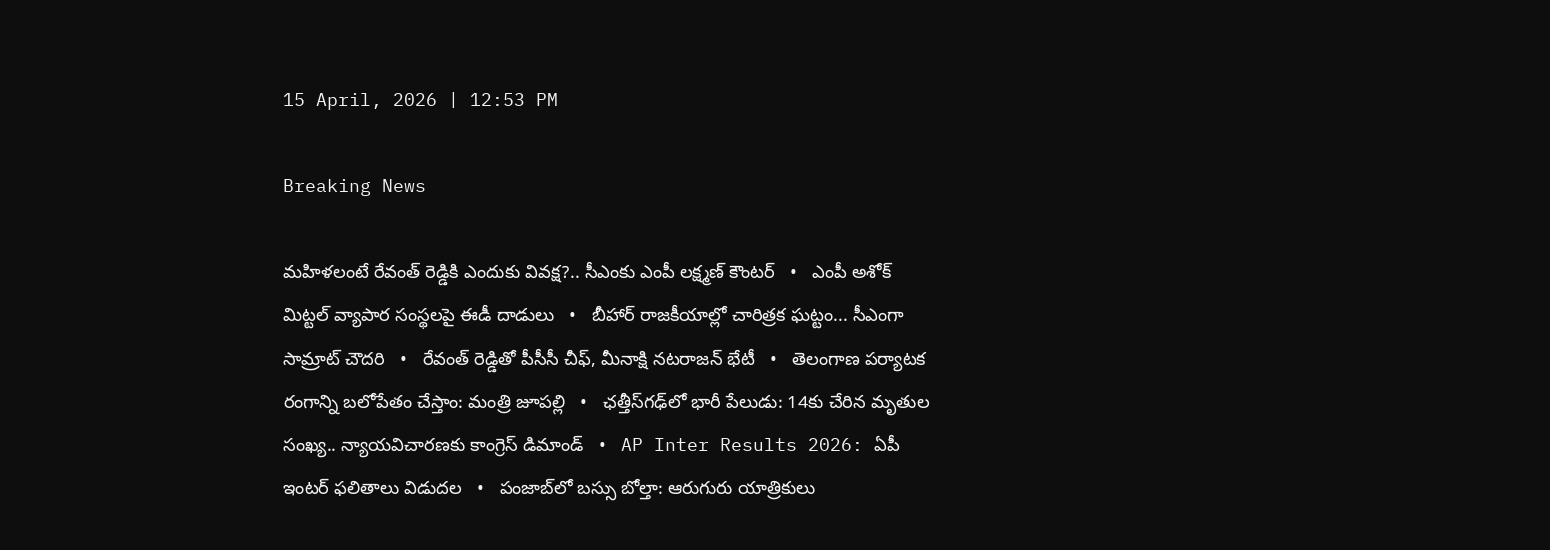15 April, 2026 | 12:53 PM

Breaking News

మహిళలంటే రేవంత్ రెడ్డికి ఎందుకు వివక్ష?.. సీఎంకు ఎంపీ లక్ష్మణ్ కౌంటర్   •   ఎంపీ అశోక్ మిట్టల్‌ వ్యాపార సంస్థలపై ఈడీ దాడులు   •   బీహార్ రాజకీయాల్లో చారిత్రక ఘట్టం... సీఎంగా సామ్రాట్‌ చౌదరి   •   రేవంత్‌ రెడ్డితో పీసీసీ చీఫ్, మీనాక్షి నటరాజన్ భేటీ   •   తెలంగాణ పర్యాటక రంగాన్ని బలోపేతం చేస్తాం: మంత్రి జూపల్లి   •   ఛత్తీస్‌గఢ్‌లో భారీ పేలుడు: 14కు చేరిన మృతుల సంఖ్య.. న్యాయవిచారణకు కాంగ్రెస్ డిమాండ్   •   AP Inter Results 2026: ఏపీ ఇంటర్ ఫలితాలు విడుదల   •   పంజాబ్‌లో బస్సు బోల్తా: ఆరుగురు యాత్రికులు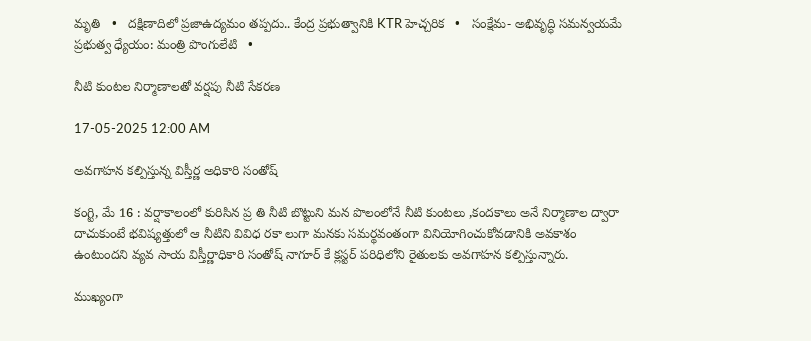మృతి   •   దక్షిణాదిలో ప్రజాఉద్యమం తప్పదు.. కేంద్ర ప్రభుత్వానికి KTR హెచ్చరిక   •   సంక్షేమ- అభివృద్ధి సమన్వయమే ప్రభుత్వ ధ్యేయం: మంత్రి పొంగులేటి   •

నీటి కుంటల నిర్మాణాలతో వర్షపు నీటి సేకరణ

17-05-2025 12:00 AM

అవగాహన కల్పిస్తున్న విస్తీర్ణ అధికారి సంతోష్

కంగ్టి, మే 16 : వర్షాకాలంలో కురిసిన ప్ర తి నీటి బొట్టుని మన పొలంలోనే నీటి కుంటలు ,కందకాలు అనే నిర్మాణాల ద్వారా దాచుకుంటే భవిష్యత్తులో ఆ నీటిని వివిధ రకా లుగా మనకు సమర్థవంతంగా వినియోగించుకోవడానికి అవకాశం ఉంటుందని వ్యవ సాయ విస్తీర్ణాధికారి సంతోష్ నాగూర్ కే క్లస్టర్ పరిధిలోని రైతులకు అవగాహన కల్పిస్తున్నారు.

ముఖ్యంగా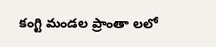కంగ్టి మండల ప్రాంతా లలో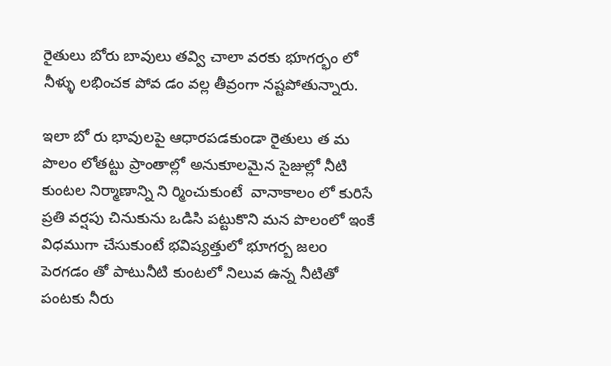రైతులు బోరు బావులు తవ్వి చాలా వరకు భూగర్భం లో నీళ్ళు లభించక పోవ డం వల్ల తీవ్రంగా నష్టపోతున్నారు.

ఇలా బో రు భావులపై ఆధారపడకుండా రైతులు త మ పొలం లోతట్టు ప్రాంతాల్లో అనుకూలమైన సైజుల్లో నీటి కుంటల నిర్మాణాన్ని ని ర్మించుకుంటే  వానాకాలం లో కురిసే ప్రతి వర్షపు చినుకును ఒడిసి పట్టుకొని మన పొలంలో ఇంకే విధముగా చేసుకుంటే భవిష్యత్తులో భూగర్బ జలo పెరగడం తో పాటునీటి కుంటలో నిలువ ఉన్న నీటితో పంటకు నీరు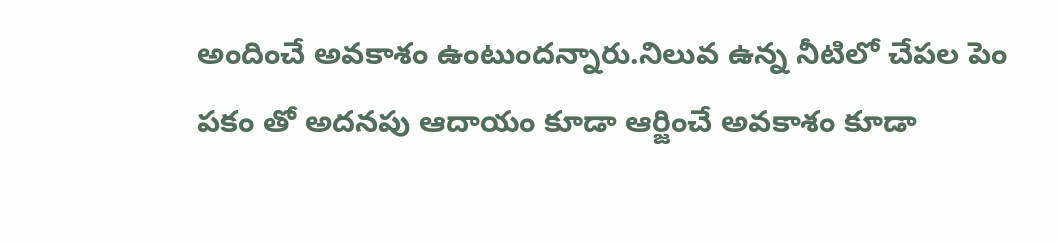అందించే అవకాశం ఉంటుందన్నారు.నిలువ ఉన్న నీటిలో చేపల పెం పకం తో అదనపు ఆదాయం కూడా ఆర్జించే అవకాశం కూడా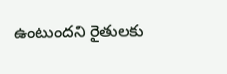ఉంటుందని రైతులకు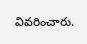వివరించారు.